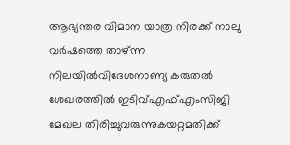ആഭ്യന്തര വിമാന യാത്ര നിരക്ക് നാലു വർഷത്തെ താഴ്ന്ന നിലയിൽവിദേശനാണ്യ കരുതല്‍ ശേഖരത്തില്‍ ഇടിവ്എഫ്എംസിജി മേഖല തിരിച്ചുവരുന്നുകയറ്റമതിക്ക്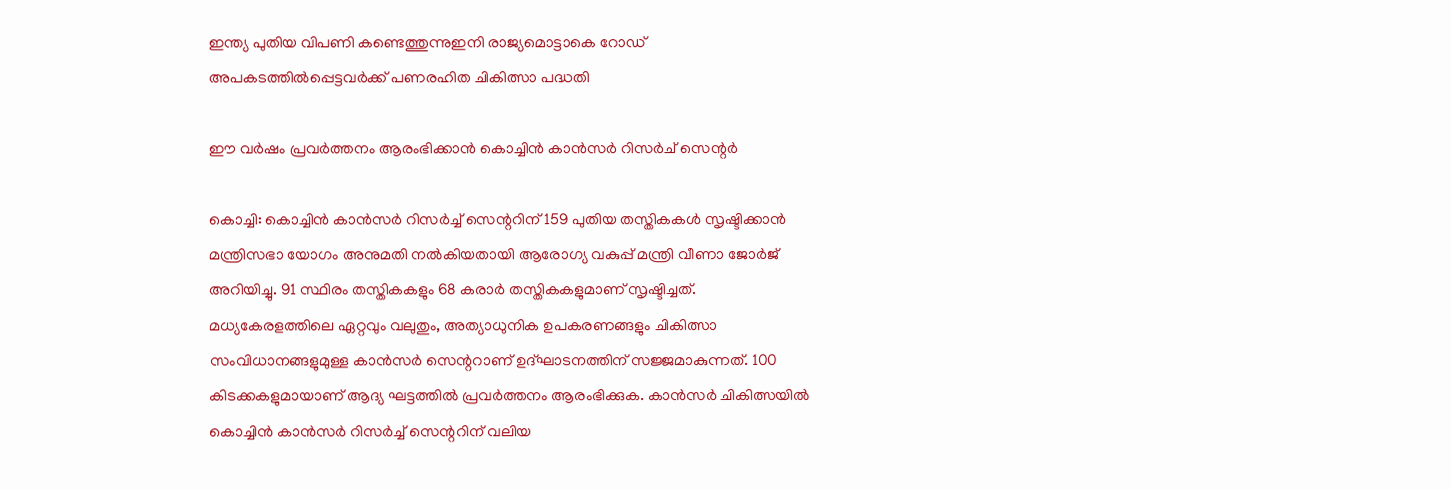ഇന്ത്യ പുതിയ വിപണി കണ്ടെത്തുന്നുഇനി രാജ്യമൊട്ടാകെ റോഡ് അപകടത്തില്‍പ്പെട്ടവര്‍ക്ക് പണരഹിത ചികിത്സാ പദ്ധതി

ഈ വർഷം പ്രവർത്തനം ആരംഭിക്കാൻ കൊച്ചിന്‍ കാന്‍സര്‍ റിസര്‍ച് സെന്റര്‍

കൊച്ചി: കൊച്ചിന്‍ കാന്‍സര്‍ റിസര്‍ച്ച് സെന്ററിന് 159 പുതിയ തസ്തികകള്‍ സൃഷ്ടിക്കാന്‍ മന്ത്രിസഭാ യോഗം അനുമതി നല്‍കിയതായി ആരോഗ്യ വകുപ്പ് മന്ത്രി വീണാ ജോര്‍ജ് അറിയിച്ചു. 91 സ്ഥിരം തസ്തികകളും 68 കരാര്‍ തസ്തികകളുമാണ് സൃഷ്ടിച്ചത്. മധ്യകേരളത്തിലെ ഏറ്റവും വലുതും, അത്യാധുനിക ഉപകരണങ്ങളും ചികിത്സാ സംവിധാനങ്ങളുമുള്ള കാന്‍സര്‍ സെന്ററാണ് ഉദ്ഘാടനത്തിന് സജ്ജമാകുന്നത്. 100 കിടക്കകളുമായാണ് ആദ്യ ഘട്ടത്തിൽ പ്രവർത്തനം ആരംഭിക്കുക. കാന്‍സര്‍ ചികിത്സയില്‍ കൊച്ചിന്‍ കാന്‍സര്‍ റിസര്‍ച്ച് സെന്ററിന് വലിയ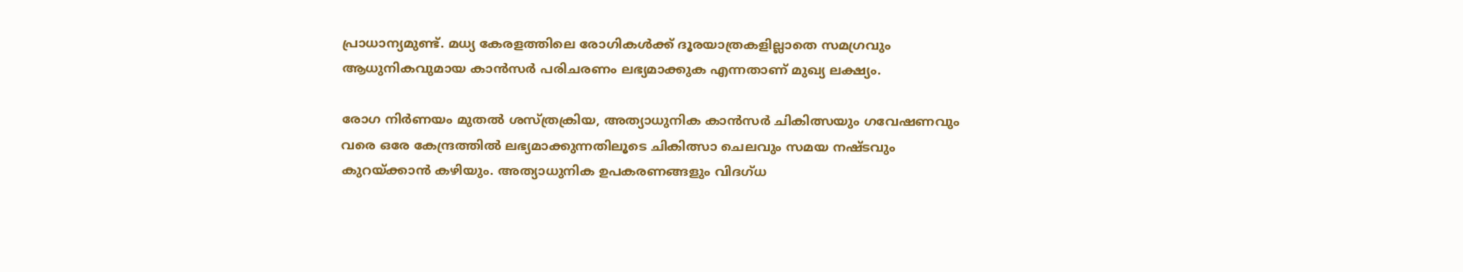പ്രാധാന്യമുണ്ട്. മധ്യ കേരളത്തിലെ രോഗികള്‍ക്ക് ദൂരയാത്രകളില്ലാതെ സമഗ്രവും ആധുനികവുമായ കാന്‍സര്‍ പരിചരണം ലഭ്യമാക്കുക എന്നതാണ് മുഖ്യ ലക്ഷ്യം.

രോഗ നിര്‍ണയം മുതല്‍ ശസ്ത്രക്രിയ, അത്യാധുനിക കാന്‍സര്‍ ചികിത്സയും ഗവേഷണവും വരെ ഒരേ കേന്ദ്രത്തില്‍ ലഭ്യമാക്കുന്നതിലൂടെ ചികിത്സാ ചെലവും സമയ നഷ്ടവും കുറയ്ക്കാന്‍ കഴിയും. അത്യാധുനിക ഉപകരണങ്ങളും വിദഗ്ധ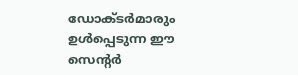ഡോക്ടര്‍മാരും ഉള്‍പ്പെടുന്ന ഈ സെന്റര്‍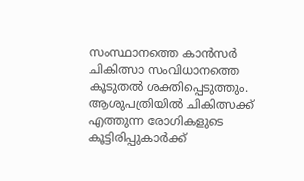സംസ്ഥാനത്തെ കാന്‍സര്‍ ചികിത്സാ സംവിധാനത്തെ കൂടുതല്‍ ശക്തിപ്പെടുത്തും. ആശുപത്രിയിൽ ചികിത്സക്ക് എത്തുന്ന രോഗികളുടെ കൂട്ടിരിപ്പുകാർക്ക്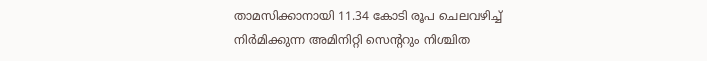താമസിക്കാനായി 11.34 കോടി രൂപ ചെലവഴിച്ച് നിർമിക്കുന്ന അമിനിറ്റി സെന്ററും നിശ്ചിത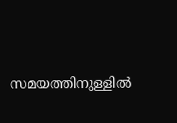സമയത്തിനുള്ളിൽ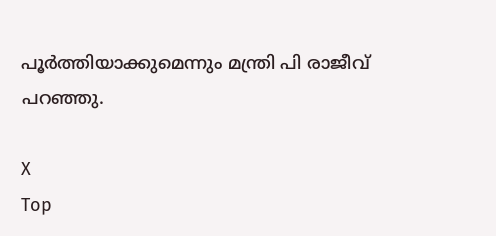പൂർത്തിയാക്കുമെന്നും മന്ത്രി പി രാജീവ് പറഞ്ഞു.

X
Top